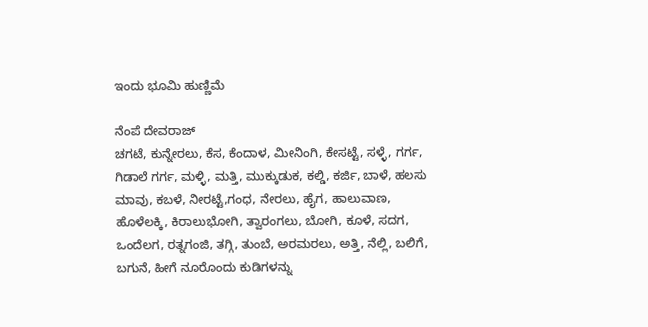ಇಂದು ಭೂಮಿ ಹುಣ್ಣಿಮೆ

ನೆಂಪೆ ದೇವರಾಜ್
ಚಗಟೆ, ಕುನ್ನೇರಲು, ಕೆಸ, ಕೆಂದಾಳ, ಮೀನಿಂಗಿ, ಕೇಸಟ್ಟೆ, ಸಳ್ಳೆ, ಗರ್ಗ, ಗಿಡಾಲೆ ಗರ್ಗ, ಮಳ್ಳಿ, ಮತ್ತಿ, ಮುಕ್ಕುಡುಕ, ಕಲ್ಡಿ, ಕರ್ಜಿ, ಬಾಳೆ, ಹಲಸು ಮಾವು, ಕಬಳೆ, ನೀರಟ್ಟೆ,ಗಂಧ, ನೇರಲು, ಹೈಗ, ಹಾಲುವಾಣ, ಹೊಳೆಲಕ್ಕಿ, ಕಿರಾಲುಭೋಗಿ, ತ್ವಾರಂಗಲು, ಬೋಗಿ, ಕೂಳೆ, ಸದಗ, ಒಂದೆಲಗ, ರತ್ನಗಂಜಿ, ತಗ್ಗಿ, ತುಂಬೆ, ಅರಮರಲು, ಅತ್ತಿ, ನೆಲ್ಲಿ, ಬಲಿಗೆ, ಬಗುನೆ, ಹೀಗೆ ನೂರೊಂದು ಕುಡಿಗಳನ್ನು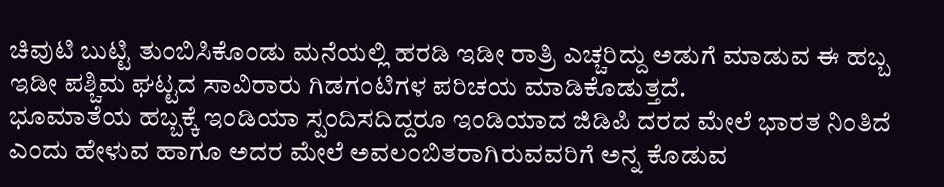ಚಿವುಟಿ ಬುಟ್ಟಿ ತುಂಬಿಸಿಕೊಂಡು ಮನೆಯಲ್ಲಿ ಹರಡಿ ಇಡೀ ರಾತ್ರಿ ಎಚ್ಚರಿದ್ದು ಅಡುಗೆ ಮಾಡುವ ಈ ಹಬ್ಬ ಇಡೀ ಪಶ್ಚಿಮ ಘಟ್ಟದ ಸಾವಿರಾರು ಗಿಡಗಂಟಿಗಳ ಪರಿಚಯ ಮಾಡಿಕೊಡುತ್ತದೆ.
ಭೂಮಾತೆಯ ಹಬ್ಬಕ್ಕೆ ಇಂಡಿಯಾ ಸ್ಪಂದಿಸದಿದ್ದರೂ ಇಂಡಿಯಾದ ಜಿಡಿಪಿ ದರದ ಮೇಲೆ ಭಾರತ ನಿಂತಿದೆ ಎಂದು ಹೇಳುವ ಹಾಗೂ ಅದರ ಮೇಲೆ ಅವಲಂಬಿತರಾಗಿರುವವರಿಗೆ ಅನ್ನ ಕೊಡುವ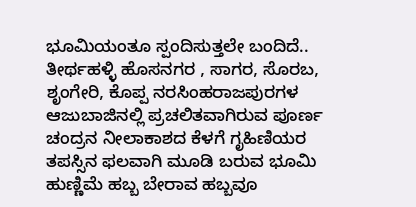ಭೂಮಿಯಂತೂ ಸ್ಪಂದಿಸುತ್ತಲೇ ಬಂದಿದೆ..
ತೀರ್ಥಹಳ್ಳಿ ಹೊಸನಗರ , ಸಾಗರ, ಸೊರಬ, ಶೃಂಗೇರಿ, ಕೊಪ್ಪ ನರಸಿಂಹರಾಜಪುರಗಳ ಆಜುಬಾಜಿನಲ್ಲಿ ಪ್ರಚಲಿತವಾಗಿರುವ ಪೂರ್ಣ ಚಂದ್ರನ ನೀಲಾಕಾಶದ ಕೆಳಗೆ ಗೃಹಿಣಿಯರ ತಪಸ್ಸಿನ ಫಲವಾಗಿ ಮೂಡಿ ಬರುವ ಭೂಮಿ ಹುಣ್ಣಿಮೆ ಹಬ್ಬ ಬೇರಾವ ಹಬ್ಬವೂ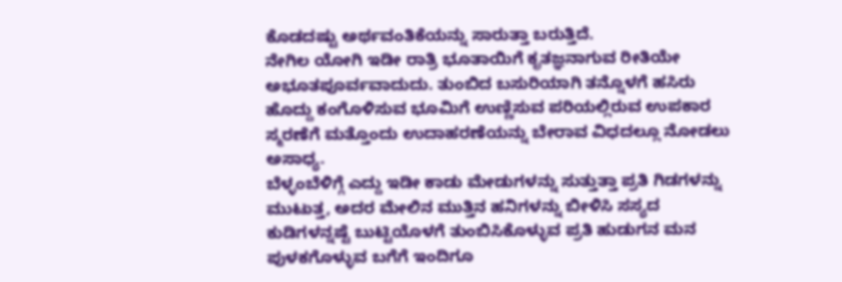ಕೊಡದಷ್ಟು ಅರ್ಥವಂತಿಕೆಯನ್ನು ಸಾರುತ್ತಾ ಬರುತ್ತಿದೆ.
ನೇಗಿಲ ಯೋಗಿ ಇಡೀ ರಾತ್ರಿ ಭೂತಾಯಿಗೆ ಕೃತಜ್ಞನಾಗುವ ರೀತಿಯೇ ಅಭೂತಪೂರ್ವವಾದುದು. ತುಂಬಿದ ಬಸುರಿಯಾಗಿ ತನ್ನೊಳಗೆ ಹಸಿರು ಹೊದ್ದು ಕಂಗೊಳಿಸುವ ಭೂಮಿಗೆ ಉಣ್ಣಿಸುವ ಪರಿಯಲ್ಲಿರುವ ಉಪಕಾರ ಸ್ಮರಣೆಗೆ ಮತ್ತೊಂದು ಉದಾಹರಣೆಯನ್ನು ಬೇರಾವ ವಿಧದಲ್ಲೂ ನೋಡಲು ಅಸಾಧ್ಯ.
ಬೆಳ್ಳಂಬೆಳಿಗ್ಗೆ ಎದ್ದು ಇಡೀ ಕಾಡು ಮೇಡುಗಳನ್ನು ಸುತ್ತುತ್ತಾ ಪ್ರತಿ ಗಿಡಗಳನ್ನು ಮುಟುತ್ತ, ಅದರ ಮೇಲಿನ ಮುತ್ತಿನ ಹನಿಗಳನ್ನು ಬೀಳಿಸಿ ಸಸ್ಯದ ಕುಡಿಗಳನ್ನಷ್ಟೆ ಬುಟ್ಟಿಯೊಳಗೆ ತುಂಬಿಸಿಕೊಳ್ಳುವ ಪ್ರತಿ ಹುಡುಗನ ಮನ ಪುಳಕಗೊಳ್ಳುವ ಬಗೆಗೆ ಇಂದಿಗೂ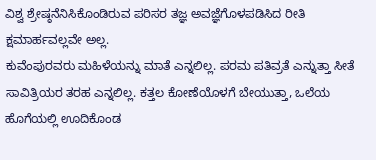ವಿಶ್ವ ಶ್ರೇಷ್ಠನೆನಿಸಿಕೊಂಡಿರುವ ಪರಿಸರ ತಜ್ಞ ಅವಜ್ಞೆಗೊಳಪಡಿಸಿದ ರೀತಿ ಕ್ಷಮಾರ್ಹವಲ್ಲವೇ ಅಲ್ಲ.
ಕುವೆಂಪುರವರು ಮಹಿಳೆಯನ್ನು ಮಾತೆ ಎನ್ನಲಿಲ್ಲ. ಪರಮ ಪತಿವ್ರತೆ ಎನ್ನುತ್ತಾ ಸೀತೆ ಸಾವಿತ್ರಿಯರ ತರಹ ಎನ್ನಲಿಲ್ಲ. ಕತ್ತಲ ಕೋಣೆಯೊಳಗೆ ಬೇಯುತ್ತಾ, ಒಲೆಯ ಹೊಗೆಯಲ್ಲಿ ಊದಿಕೊಂಡ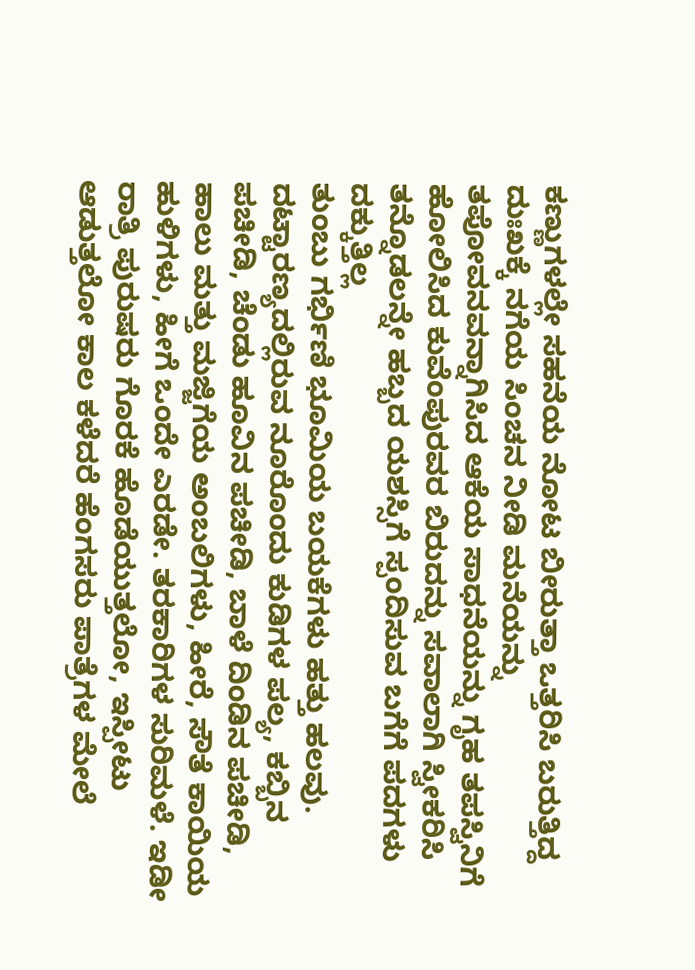ಕಣ್ಣುಗಳಲ್ಲೇ ಸಹನೆಯ ನೋಟ ಬೀರುತ್ತಾ ಒತ್ತರಿಸಿ ಬರುತ್ತಿದ್ದ ದುಃಖಕ್ಕೆ ನಗೆಯ ಸಿಂಚನ ನೀಡಿ ಮನೆಯನ್ನು ತಪೋವನವನ್ನಾಗಿಸಿದ ಆಕೆಯ ಸಾಧನೆಯನ್ನು ಗೃಹ ತಪಸ್ವಿನಿಗೆ ಹೋಲಿಸಿದ ಕುವೆಂಪುರವರ ಬಿರುದನ್ನು ಸವಾಲಾಗಿ ಸ್ವೀಕರಿಸಿ ತನ್ನೊಡಲನ್ನೇ ಹಬ್ಬದ ಯಶಸ್ಸಿಗೆ ಸ್ಪಂದಿಸುವ ಬಗೆಗೆ ಪದಗಳು ದಕ್ಕುತ್ತಿಲ್ಲ
ತುಂಬು ಗರ್ಭಿಣಿ ಭೂಮಿಯ ಬಯಕೆಗಳು ಹತ್ತು ಹಲವು. ದಟ್ಟಾರಣ್ಯದಲ್ಲಿರುವ ನೂರೊಂದು ಕುಡಿಗಳ ಪಲ್ಯ, ಕಬ್ಬಿನ ಪಚೀಡಿ, ಚೆಂಡು ಹೂವಿನ ಪಚೀಡಿ, ಬಾಳೆ ದಿಂಡಿನ ಪಚೀಡಿ, ಹಾಲು ಮತ್ತು ಮಜ್ಜಿಗೆಯ ಅಂಬಲಿಗಳು, ಹೀರೆ, ಸೌತೆ ಕಾಯಿಯ ಹುಳಿಗಳು, ಹೀಗೆ ಒಂದೇ ಎರಡೇ. ತರಕಾರಿಗಳ ಸುರಿಮಳೆ. ಇಡೀ ರಾತ್ರಿ ಪುರುಷರು ಗೊರಕೆ ಹೊಡೆಯುತ್ತಲೋ, ಇಸ್ಪೀಟು ಆಡುತ್ತಲೋ ಕಾಲ ಕಳೆದರೆ ಹೆಂಗಸರು ಪಾತ್ರೆಗಳ ಮೇಲೆ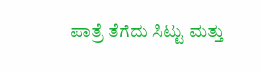ಪಾತ್ರೆ ತೆಗೆದು ಸಿಟ್ಟು ಮತ್ತು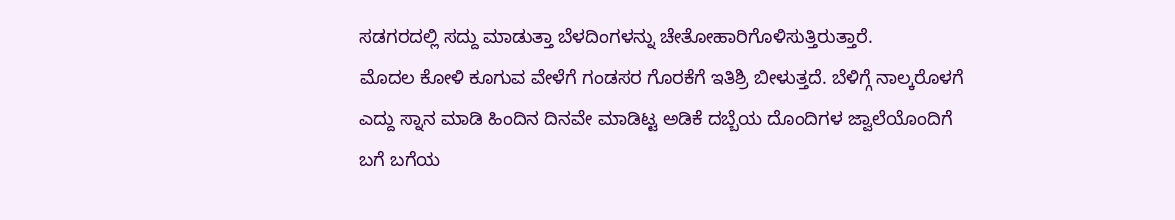ಸಡಗರದಲ್ಲಿ ಸದ್ದು ಮಾಡುತ್ತಾ ಬೆಳದಿಂಗಳನ್ನು ಚೇತೋಹಾರಿಗೊಳಿಸುತ್ತಿರುತ್ತಾರೆ.
ಮೊದಲ ಕೋಳಿ ಕೂಗುವ ವೇಳೆಗೆ ಗಂಡಸರ ಗೊರಕೆಗೆ ಇತಿಶ್ರಿ ಬೀಳುತ್ತದೆ. ಬೆಳಿಗ್ಗೆ ನಾಲ್ಕರೊಳಗೆ ಎದ್ದು ಸ್ನಾನ ಮಾಡಿ ಹಿಂದಿನ ದಿನವೇ ಮಾಡಿಟ್ಟ ಅಡಿಕೆ ದಬ್ಬೆಯ ದೊಂದಿಗಳ ಜ್ವಾಲೆಯೊಂದಿಗೆ ಬಗೆ ಬಗೆಯ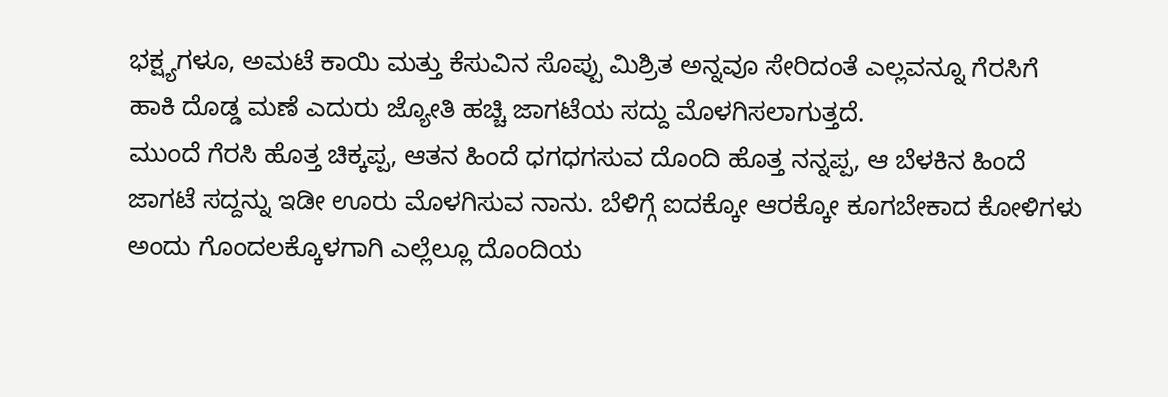ಭಕ್ಷ್ಯಗಳೂ, ಅಮಟೆ ಕಾಯಿ ಮತ್ತು ಕೆಸುವಿನ ಸೊಪ್ಪು ಮಿಶ್ರಿತ ಅನ್ನವೂ ಸೇರಿದಂತೆ ಎಲ್ಲವನ್ನೂ ಗೆರಸಿಗೆ ಹಾಕಿ ದೊಡ್ಡ ಮಣೆ ಎದುರು ಜ್ಯೋತಿ ಹಚ್ಚಿ ಜಾಗಟೆಯ ಸದ್ದು ಮೊಳಗಿಸಲಾಗುತ್ತದೆ.
ಮುಂದೆ ಗೆರಸಿ ಹೊತ್ತ ಚಿಕ್ಕಪ್ಪ, ಆತನ ಹಿಂದೆ ಧಗಧಗಸುವ ದೊಂದಿ ಹೊತ್ತ ನನ್ನಪ್ಪ, ಆ ಬೆಳಕಿನ ಹಿಂದೆ ಜಾಗಟೆ ಸದ್ದನ್ನು ಇಡೀ ಊರು ಮೊಳಗಿಸುವ ನಾನು. ಬೆಳಿಗ್ಗೆ ಐದಕ್ಕೋ ಆರಕ್ಕೋ ಕೂಗಬೇಕಾದ ಕೋಳಿಗಳು ಅಂದು ಗೊಂದಲಕ್ಕೊಳಗಾಗಿ ಎಲ್ಲೆಲ್ಲೂ ದೊಂದಿಯ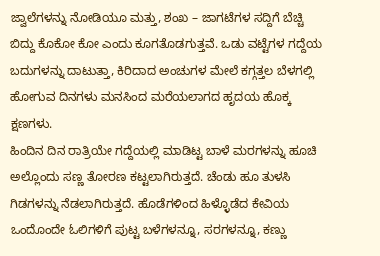ಜ್ವಾಲೆಗಳನ್ನು ನೋಡಿಯೂ ಮತ್ತು, ಶಂಖ – ಜಾಗಟೆಗಳ ಸದ್ದಿಗೆ ಬೆಚ್ಚಿ ಬಿದ್ದು ಕೊಕೋ ಕೋ ಎಂದು ಕೂಗತೊಡಗುತ್ತವೆ. ಒಡು ವಟ್ಟೆಗಳ ಗದ್ದೆಯ ಬದುಗಳನ್ನು ದಾಟುತ್ತಾ, ಕಿರಿದಾದ ಅಂಚುಗಳ ಮೇಲೆ ಕಗ್ಗತ್ತಲ ಬೆಳಗಲ್ಲಿ ಹೋಗುವ ದಿನಗಳು ಮನಸಿಂದ ಮರೆಯಲಾಗದ ಹೃದಯ ಹೊಕ್ಕ ಕ್ಷಣಗಳು.
ಹಿಂದಿನ ದಿನ ರಾತ್ರಿಯೇ ಗದ್ದೆಯಲ್ಲಿ ಮಾಡಿಟ್ಟ ಬಾಳೆ ಮರಗಳನ್ನು ಹೂಚಿ ಅಲ್ಲೊಂದು ಸಣ್ಣ ತೋರಣ ಕಟ್ಟಲಾಗಿರುತ್ತದೆ. ಚೆಂಡು ಹೂ ತುಳಸಿ ಗಿಡಗಳನ್ನು ನೆಡಲಾಗಿರುತ್ತದೆ. ಹೊಡೆಗಳಿಂದ ಹಿಳ್ಳೊಡೆದ ಕೇವಿಯ ಒಂದೊಂದೇ ಓಲಿಗಳಿಗೆ ಪುಟ್ಟ ಬಳೆಗಳನ್ನೂ, ಸರಗಳನ್ನೂ, ಕಣ್ಣು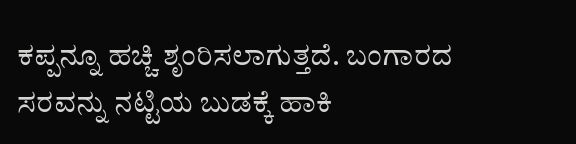ಕಪ್ಪನ್ನೂ ಹಚ್ಚಿ ಶೃಂರಿಸಲಾಗುತ್ತದೆ. ಬಂಗಾರದ ಸರವನ್ನು ನಟ್ಟಿಯ ಬುಡಕ್ಕೆ ಹಾಕಿ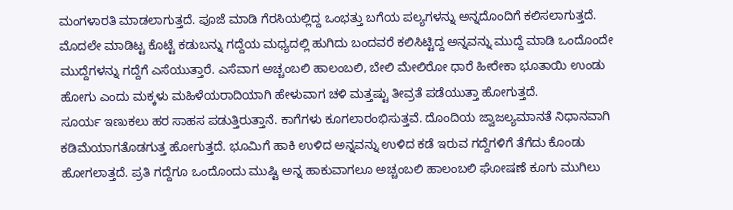ಮಂಗಳಾರತಿ ಮಾಡಲಾಗುತ್ತದೆ. ಪೂಜೆ ಮಾಡಿ ಗೆರಸಿಯಲ್ಲಿದ್ದ ಒಂಭತ್ತು ಬಗೆಯ ಪಲ್ಯಗಳನ್ನು ಅನ್ನದೊಂದಿಗೆ ಕಲಿಸಲಾಗುತ್ತದೆ.
ಮೊದಲೇ ಮಾಡಿಟ್ಟ ಕೊಟ್ಟೆ ಕಡುಬನ್ನು ಗದ್ದೆಯ ಮಧ್ಯದಲ್ಲಿ ಹುಗಿದು ಬಂದವರೆ ಕಲಿಸಿಟ್ಟಿದ್ದ ಅನ್ನವನ್ನು ಮುದ್ದೆ ಮಾಡಿ ಒಂದೊಂದೇ ಮುದ್ದೆಗಳನ್ನು ಗದ್ದೆಗೆ ಎಸೆಯುತ್ತಾರೆ. ಎಸೆವಾಗ ಅಚ್ಚಂಬಲಿ ಹಾಲಂಬಲಿ, ಬೇಲಿ ಮೇಲಿರೋ ಧಾರೆ ಹೀರೇಕಾ ಭೂತಾಯಿ ಉಂಡು ಹೋಗು ಎಂದು ಮಕ್ಕಳು ಮಹಿಳೆಯರಾದಿಯಾಗಿ ಹೇಳುವಾಗ ಚಳಿ ಮತ್ತಷ್ಟು ತೀವ್ರತೆ ಪಡೆಯುತ್ತಾ ಹೋಗುತ್ತದೆ.
ಸೂರ್ಯ ಇಣುಕಲು ಹರ ಸಾಹಸ ಪಡುತ್ತಿರುತ್ತಾನೆ. ಕಾಗೆಗಳು ಕೂಗಲಾರಂಭಿಸುತ್ತವೆ. ದೊಂದಿಯ ಜ್ವಾಜಲ್ಯಮಾನತೆ ನಿಧಾನವಾಗಿ ಕಡಿಮೆಯಾಗತೊಡಗುತ್ತ ಹೋಗುತ್ತದೆ. ಭೂಮಿಗೆ ಹಾಕಿ ಉಳಿದ ಅನ್ನವನ್ನು ಉಳಿದ ಕಡೆ ಇರುವ ಗದ್ದೆಗಳಿಗೆ ತೆಗೆದು ಕೊಂಡು ಹೋಗಲಾತ್ತದೆ. ಪ್ರತಿ ಗದ್ದೆಗೂ ಒಂದೊಂದು ಮುಷ್ಟಿ ಅನ್ನ ಹಾಕುವಾಗಲೂ ಅಚ್ಚಂಬಲಿ ಹಾಲಂಬಲಿ ಘೋಷಣೆ ಕೂಗು ಮುಗಿಲು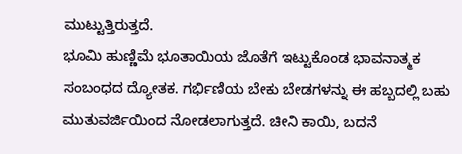ಮುಟ್ಟುತ್ತಿರುತ್ತದೆ.
ಭೂಮಿ ಹುಣ್ಣಿಮೆ ಭೂತಾಯಿಯ ಜೊತೆಗೆ ಇಟ್ಟುಕೊಂಡ ಭಾವನಾತ್ಮಕ ಸಂಬಂಧದ ದ್ಯೋತಕ. ಗರ್ಭಿಣಿಯ ಬೇಕು ಬೇಡಗಳನ್ನು ಈ ಹಬ್ಬದಲ್ಲಿ ಬಹು ಮುತುವರ್ಜಿಯಿಂದ ನೋಡಲಾಗುತ್ತದೆ. ಚೀನಿ ಕಾಯಿ, ಬದನೆ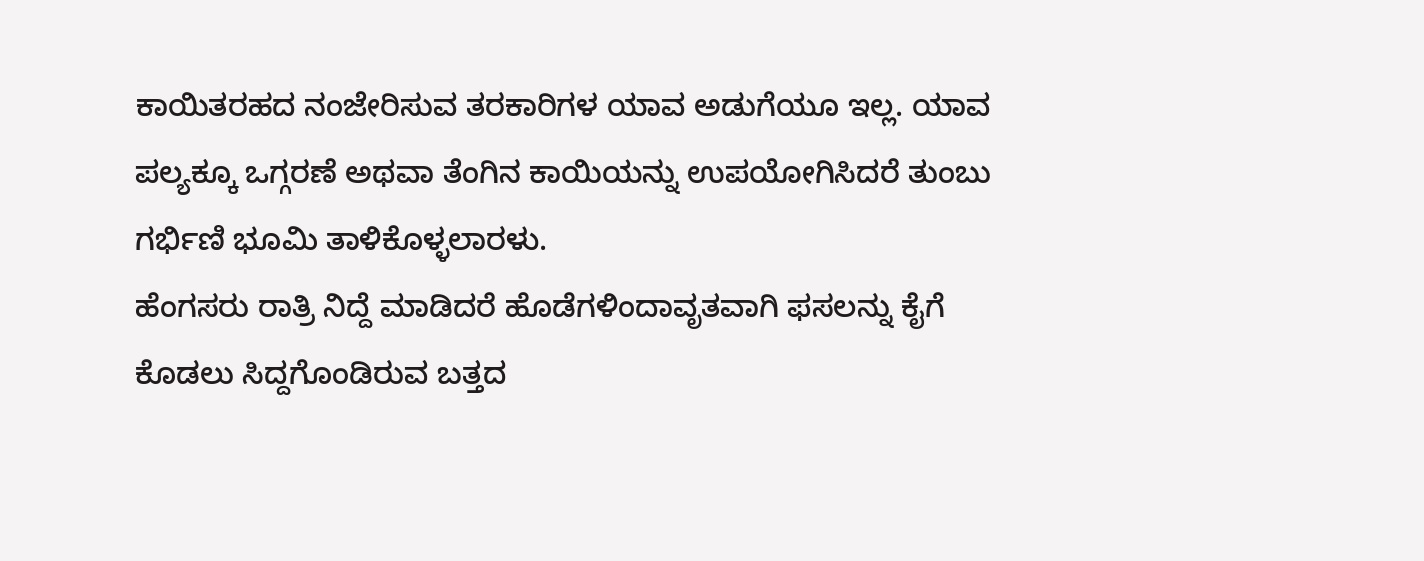ಕಾಯಿತರಹದ ನಂಜೇರಿಸುವ ತರಕಾರಿಗಳ ಯಾವ ಅಡುಗೆಯೂ ಇಲ್ಲ. ಯಾವ ಪಲ್ಯಕ್ಕೂ ಒಗ್ಗರಣೆ ಅಥವಾ ತೆಂಗಿನ ಕಾಯಿಯನ್ನು ಉಪಯೋಗಿಸಿದರೆ ತುಂಬು ಗರ್ಭಿಣಿ ಭೂಮಿ ತಾಳಿಕೊಳ್ಳಲಾರಳು.
ಹೆಂಗಸರು ರಾತ್ರಿ ನಿದ್ದೆ ಮಾಡಿದರೆ ಹೊಡೆಗಳಿಂದಾವೃತವಾಗಿ ಫಸಲನ್ನು ಕೈಗೆ ಕೊಡಲು ಸಿದ್ದಗೊಂಡಿರುವ ಬತ್ತದ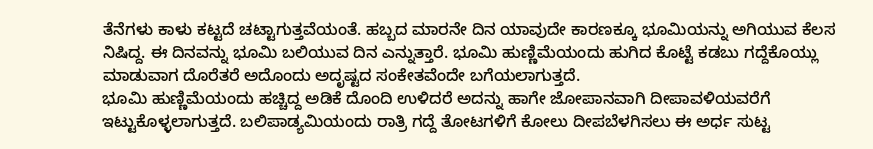ತೆನೆಗಳು ಕಾಳು ಕಟ್ಟದೆ ಚಟ್ಟಾಗುತ್ತವೆಯಂತೆ. ಹಬ್ಬದ ಮಾರನೇ ದಿನ ಯಾವುದೇ ಕಾರಣಕ್ಕೂ ಭೂಮಿಯನ್ನು ಅಗಿಯುವ ಕೆಲಸ ನಿಷಿದ್ದ. ಈ ದಿನವನ್ನು ಭೂಮಿ ಬಲಿಯುವ ದಿನ ಎನ್ನುತ್ತಾರೆ. ಭೂಮಿ ಹುಣ್ಣಿಮೆಯಂದು ಹುಗಿದ ಕೊಟ್ಟೆ ಕಡಬು ಗದ್ದೆಕೊಯ್ಲು ಮಾಡುವಾಗ ದೊರೆತರೆ ಅದೊಂದು ಅದೃಷ್ಟದ ಸಂಕೇತವೆಂದೇ ಬಗೆಯಲಾಗುತ್ತದೆ.
ಭೂಮಿ ಹುಣ್ಣಿಮೆಯಂದು ಹಚ್ಚಿದ್ದ ಅಡಿಕೆ ದೊಂದಿ ಉಳಿದರೆ ಅದನ್ನು ಹಾಗೇ ಜೋಪಾನವಾಗಿ ದೀಪಾವಳಿಯವರೆಗೆ ಇಟ್ಟುಕೊಳ್ಳಲಾಗುತ್ತದೆ. ಬಲಿಪಾಡ್ಯಮಿಯಂದು ರಾತ್ರಿ ಗದ್ದೆ ತೋಟಗಳಿಗೆ ಕೋಲು ದೀಪಬೆಳಗಿಸಲು ಈ ಅರ್ಧ ಸುಟ್ಟ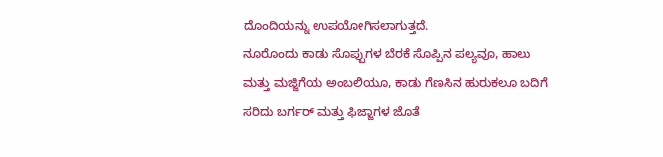ದೊಂದಿಯನ್ನು ಉಪಯೋಗಿಸಲಾಗುತ್ತದೆ.
ನೂರೊಂದು ಕಾಡು ಸೊಪ್ಪುಗಳ ಬೆರಕೆ ಸೊಪ್ಪಿನ ಪಲ್ಯವೂ, ಹಾಲು ಮತ್ತು ಮಜ್ಜಿಗೆಯ ಅಂಬಲಿಯೂ, ಕಾಡು ಗೆಣಸಿನ ಹುರುಕಲೂ ಬದಿಗೆ ಸರಿದು ಬರ್ಗರ್ ಮತ್ತು ಫಿಜ್ಜಾಗಳ ಜೊತೆ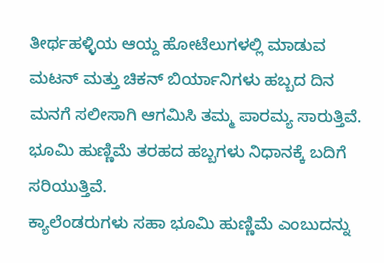ತೀರ್ಥಹಳ್ಳಿಯ ಆಯ್ದ ಹೋಟೆಲುಗಳಲ್ಲಿ ಮಾಡುವ ಮಟನ್ ಮತ್ತು ಚಿಕನ್ ಬಿರ್ಯಾನಿಗಳು ಹಬ್ಬದ ದಿನ ಮನಗೆ ಸಲೀಸಾಗಿ ಆಗಮಿಸಿ ತಮ್ಮ ಪಾರಮ್ಯ ಸಾರುತ್ತಿವೆ. ಭೂಮಿ ಹುಣ್ಣಿಮೆ ತರಹದ ಹಬ್ಬಗಳು ನಿಧಾನಕ್ಕೆ ಬದಿಗೆ ಸರಿಯುತ್ತಿವೆ.
ಕ್ಯಾಲೆಂಡರುಗಳು ಸಹಾ ಭೂಮಿ ಹುಣ್ಣಿಮೆ ಎಂಬುದನ್ನು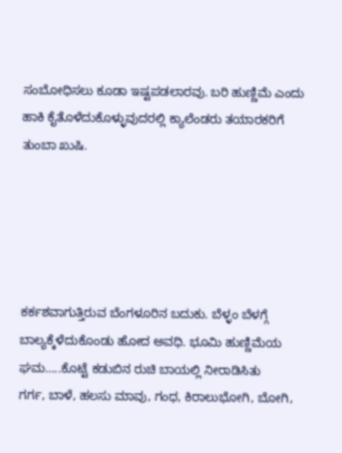ಸಂಬೋಧಿಸಲು ಕೂಡಾ ಇಷ್ಟಪಡಲಾರವು. ಬರಿ ಹುಣ್ಣಿಮೆ ಎಂದು ಹಾಕಿ ಕೈತೊಳೆದುಕೊಳ್ಳುವುದರಲ್ಲಿ ಕ್ಯಾಲೆಂಡರು ತಯಾರಕರಿಗೆ ತುಂಬಾ ಖುಷಿ.





ಕರ್ಕಶವಾಗುತ್ತಿರುವ ಬೆಂಗಳೂರಿನ ಬದುಕು. ಬೆಳ್ಳಂ ಬೆಳಗ್ಗೆ ಬಾಲ್ಯಕ್ಕೆಳೆದುಕೊಂಡು ಹೋದ ಅವಧಿ. ಭೂಮಿ ಹುಣ್ಣಿಮೆಯ ಘಮ…..ಕೊಟ್ಟೆ ಕಡುಬಿನ ರುಚಿ ಬಾಯಲ್ಲಿ ನೀರಾಡಿಸಿತು
ಗರ್ಗ, ಬಾಳೆ, ಹಲಸು ಮಾವು, ಗಂಧ, ಕಿರಾಲುಭೋಗಿ, ಬೋಗಿ,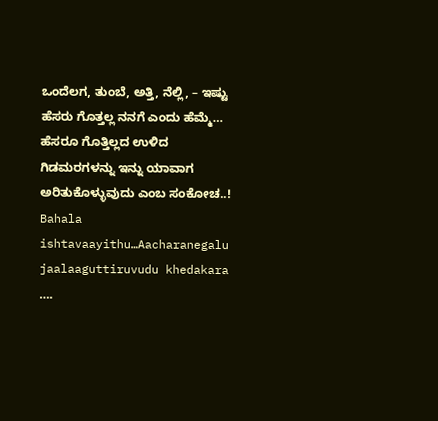ಒಂದೆಲಗ, ತುಂಬೆ, ಅತ್ತಿ, ನೆಲ್ಲಿ, – ಇಷ್ಟು ಹೆಸರು ಗೊತ್ತಲ್ಲ ನನಗೆ ಎಂದು ಹೆಮ್ಮೆ… ಹೆಸರೂ ಗೊತ್ತಿಲ್ಲದ ಉಳಿದ ಗಿಡಮರಗಳನ್ನು ಇನ್ನು ಯಾವಾಗ ಅರಿತುಕೊಳ್ಳುವುದು ಎಂಬ ಸಂಕೋಚ..!
Bahala ishtavaayithu…Aacharanegalu jaalaaguttiruvudu khedakara ….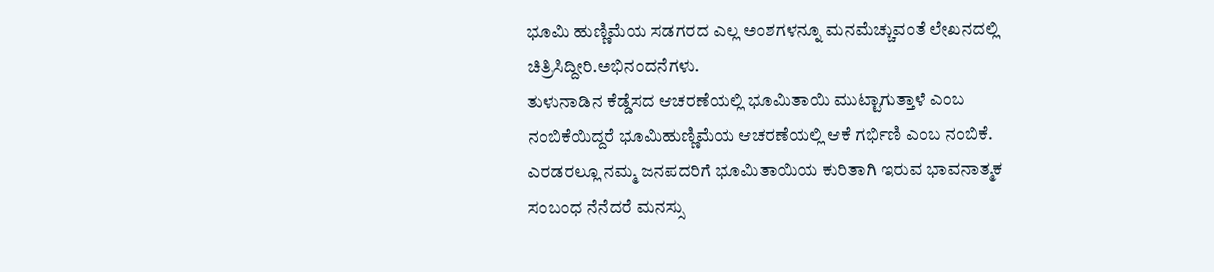ಭೂಮಿ ಹುಣ್ಣಿಮೆಯ ಸಡಗರದ ಎಲ್ಲ ಅಂಶಗಳನ್ನೂ ಮನಮೆಚ್ಚುವಂತೆ ಲೇಖನದಲ್ಲಿ ಚಿತ್ರಿಸಿದ್ದೀರಿ.ಅಭಿನಂದನೆಗಳು.
ತುಳುನಾಡಿನ ಕೆಡ್ಡೆಸದ ಆಚರಣೆಯಲ್ಲಿ ಭೂಮಿತಾಯಿ ಮುಟ್ಟಾಗುತ್ತಾಳೆ ಎಂಬ ನಂಬಿಕೆಯಿದ್ದರೆ ಭೂಮಿಹುಣ್ಣಿಮೆಯ ಆಚರಣೆಯಲ್ಲಿ ಆಕೆ ಗರ್ಭಿಣಿ ಎಂಬ ನಂಬಿಕೆ. ಎರಡರಲ್ಲೂ ನಮ್ಮ ಜನಪದರಿಗೆ ಭೂಮಿತಾಯಿಯ ಕುರಿತಾಗಿ ಇರುವ ಭಾವನಾತ್ಮಕ ಸಂಬಂಧ ನೆನೆದರೆ ಮನಸ್ಸು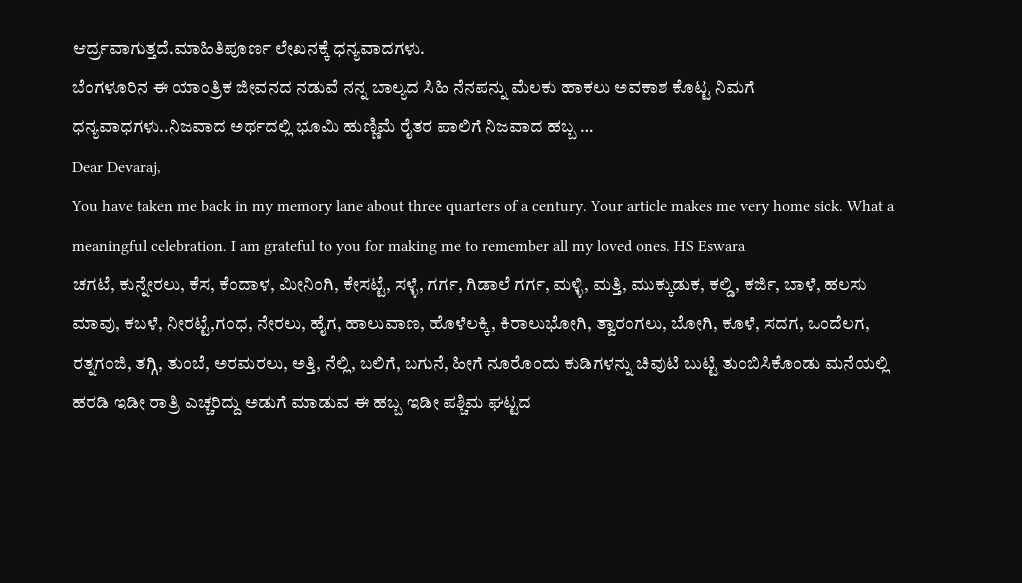ಆರ್ದ್ರವಾಗುತ್ತದೆ.ಮಾಹಿತಿಪೂರ್ಣ ಲೇಖನಕ್ಕೆ ಧನ್ಯವಾದಗಳು.
ಬೆಂಗಳೂರಿನ ಈ ಯಾಂತ್ರಿಕ ಜೀವನದ ನಡುವೆ ನನ್ನ ಬಾಲ್ಯದ ಸಿಹಿ ನೆನಪನ್ನು ಮೆಲಕು ಹಾಕಲು ಅವಕಾಶ ಕೊಟ್ಟ ನಿಮಗೆ ಧನ್ಯವಾಧಗಳು..ನಿಜವಾದ ಅರ್ಥದಲ್ಲಿ ಭೂಮಿ ಹುಣ್ಣಿಮೆ ರೈತರ ಪಾಲಿಗೆ ನಿಜವಾದ ಹಬ್ಬ …
Dear Devaraj,
You have taken me back in my memory lane about three quarters of a century. Your article makes me very home sick. What a meaningful celebration. I am grateful to you for making me to remember all my loved ones. HS Eswara
ಚಗಟೆ, ಕುನ್ನೇರಲು, ಕೆಸ, ಕೆಂದಾಳ, ಮೀನಿಂಗಿ, ಕೇಸಟ್ಟೆ, ಸಳ್ಳೆ, ಗರ್ಗ, ಗಿಡಾಲೆ ಗರ್ಗ, ಮಳ್ಳಿ, ಮತ್ತಿ, ಮುಕ್ಕುಡುಕ, ಕಲ್ಡಿ, ಕರ್ಜಿ, ಬಾಳೆ, ಹಲಸು ಮಾವು, ಕಬಳೆ, ನೀರಟ್ಟೆ,ಗಂಧ, ನೇರಲು, ಹೈಗ, ಹಾಲುವಾಣ, ಹೊಳೆಲಕ್ಕಿ, ಕಿರಾಲುಭೋಗಿ, ತ್ವಾರಂಗಲು, ಬೋಗಿ, ಕೂಳೆ, ಸದಗ, ಒಂದೆಲಗ, ರತ್ನಗಂಜಿ, ತಗ್ಗಿ, ತುಂಬೆ, ಅರಮರಲು, ಅತ್ತಿ, ನೆಲ್ಲಿ, ಬಲಿಗೆ, ಬಗುನೆ, ಹೀಗೆ ನೂರೊಂದು ಕುಡಿಗಳನ್ನು ಚಿವುಟಿ ಬುಟ್ಟಿ ತುಂಬಿಸಿಕೊಂಡು ಮನೆಯಲ್ಲಿ ಹರಡಿ ಇಡೀ ರಾತ್ರಿ ಎಚ್ಚರಿದ್ದು ಅಡುಗೆ ಮಾಡುವ ಈ ಹಬ್ಬ ಇಡೀ ಪಶ್ಚಿಮ ಘಟ್ಟದ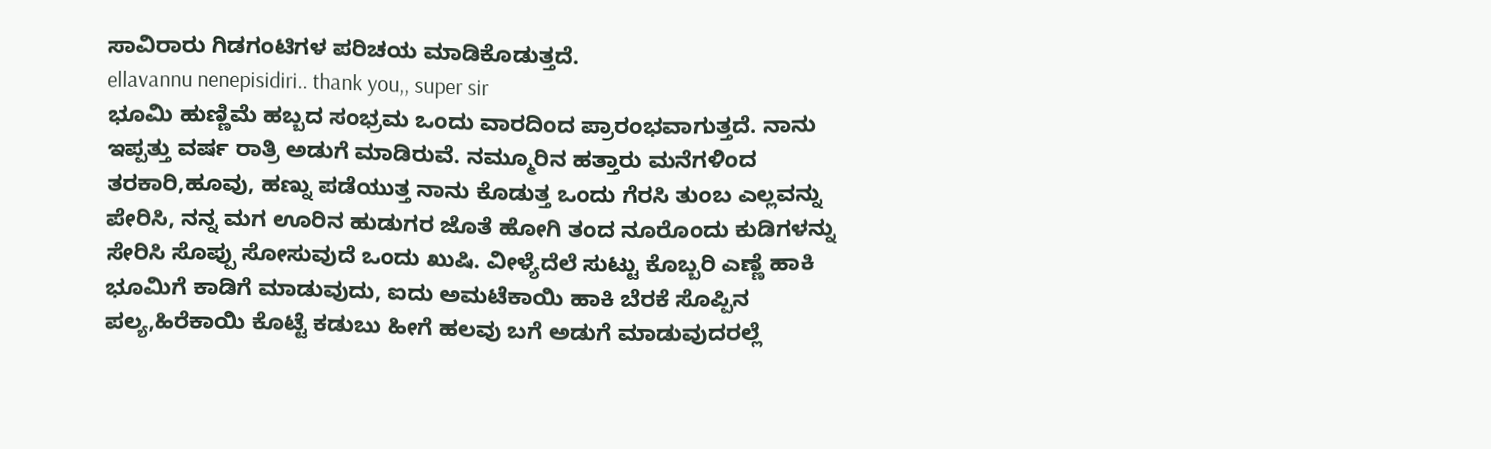ಸಾವಿರಾರು ಗಿಡಗಂಟಿಗಳ ಪರಿಚಯ ಮಾಡಿಕೊಡುತ್ತದೆ.
ellavannu nenepisidiri.. thank you,, super sir
ಭೂಮಿ ಹುಣ್ಣಿಮೆ ಹಬ್ಬದ ಸಂಭ್ರಮ ಒಂದು ವಾರದಿಂದ ಪ್ರಾರಂಭವಾಗುತ್ತದೆ. ನಾನು ಇಪ್ಪತ್ತು ವರ್ಷ ರಾತ್ರಿ ಅಡುಗೆ ಮಾಡಿರುವೆ. ನಮ್ಮೂರಿನ ಹತ್ತಾರು ಮನೆಗಳಿಂದ ತರಕಾರಿ,ಹೂವು, ಹಣ್ನು ಪಡೆಯುತ್ತ ನಾನು ಕೊಡುತ್ತ ಒಂದು ಗೆರಸಿ ತುಂಬ ಎಲ್ಲವನ್ನು ಪೇರಿಸಿ, ನನ್ನ ಮಗ ಊರಿನ ಹುಡುಗರ ಜೊತೆ ಹೋಗಿ ತಂದ ನೂರೊಂದು ಕುಡಿಗಳನ್ನು ಸೇರಿಸಿ ಸೊಪ್ಪು ಸೋಸುವುದೆ ಒಂದು ಖುಷಿ. ವೀಳ್ಯೆದೆಲೆ ಸುಟ್ಟು ಕೊಬ್ಬರಿ ಎಣ್ಣೆ ಹಾಕಿ ಭೂಮಿಗೆ ಕಾಡಿಗೆ ಮಾಡುವುದು, ಐದು ಅಮಟೆಕಾಯಿ ಹಾಕಿ ಬೆರಕೆ ಸೊಪ್ಪಿನ ಪಲ್ಯ,ಹಿರೆಕಾಯಿ ಕೊಟ್ಟೆ ಕಡುಬು ಹೀಗೆ ಹಲವು ಬಗೆ ಅಡುಗೆ ಮಾಡುವುದರಲ್ಲೆ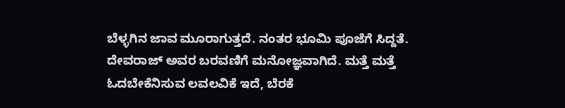ಬೆಳ್ಳಗಿನ ಜಾವ ಮೂರಾಗುತ್ತದೆ. ನಂತರ ಭೂಮಿ ಪೂಜೆಗೆ ಸಿದ್ದತೆ. ದೇವರಾಜ್ ಅವರ ಬರವಣಿಗೆ ಮನೋಜ್ಞವಾಗಿದೆ. ಮತ್ತೆ ಮತ್ತೆ ಓದಬೇಕೆನಿಸುವ ಲವಲವಿಕೆ ಇದೆ, ಬೆರಕೆ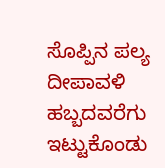ಸೊಪ್ಪಿನ ಪಲ್ಯ ದೀಪಾವಳಿ ಹಬ್ಬದವರೆಗು ಇಟ್ಟುಕೊಂಡು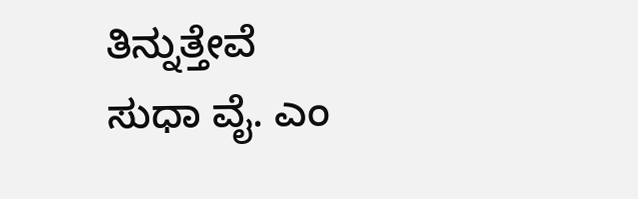ತಿನ್ನುತ್ತೇವೆ
ಸುಧಾ ವೈ. ಎಂ